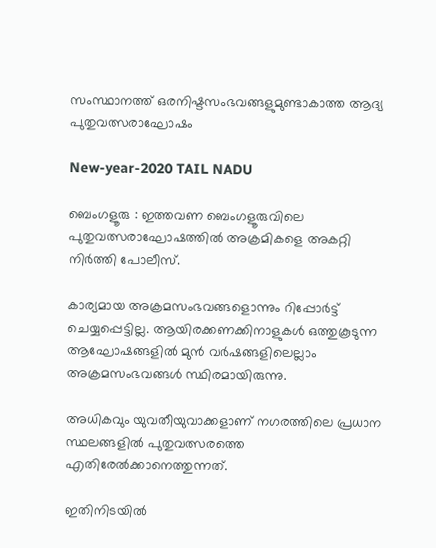സംസ്ഥാനത്ത് ഒരനിഷ്ടസംഭവങ്ങളുമുണ്ടാകാത്ത ആദ്യ പുതുവത്സരാഘോഷം

New-year-2020 TAIL NADU

ബെംഗളൂരു : ഇത്തവണ ബെംഗളൂരുവിലെ പുതുവത്സരാഘോഷത്തിൽ അക്രമികളെ അകറ്റി നിർത്തി പോലീസ്.

കാര്യമായ അക്രമസംഭവങ്ങളൊന്നും റിപ്പോർട്ട് ചെയ്യപ്പെട്ടില്ല. ആയിരക്കണക്കിനാളുകൾ ഒത്തുകൂടുന്ന ആഘോഷങ്ങളിൽ മുൻ വർഷങ്ങളിലെല്ലാം അക്രമസംഭവങ്ങൾ സ്ഥിരമായിരുന്നു.

അധികവും യുവതീയുവാക്കളാണ് നഗരത്തിലെ പ്രധാന സ്ഥലങ്ങളിൽ പുതുവത്സരത്തെ എതിരേൽക്കാനെത്തുന്നത്.

ഇതിനിടയിൽ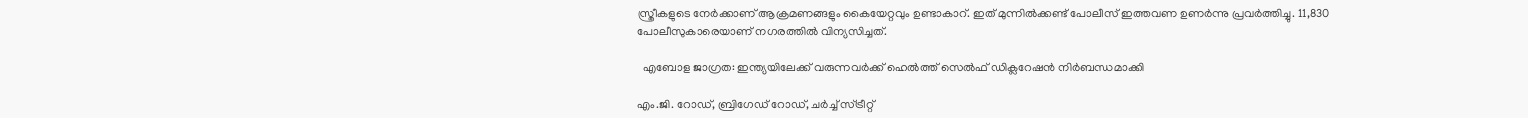സ്ത്രീകളുടെ നേർക്കാണ് ആക്രമണങ്ങളും കൈയേറ്റവും ഉണ്ടാകാറ്. ഇത് മുന്നിൽക്കണ്ട് പോലീസ് ഇത്തവണ ഉണർന്നു പ്രവർത്തിച്ചു. 11,830 പോലീസുകാരെയാണ് നഗരത്തിൽ വിന്യസിച്ചത്.

  എബോള ജാഗ്രത: ഇന്ത്യയിലേക്ക് വരുന്നവർക്ക് ഹെൽത്ത് സെൽഫ് ഡിക്ലറേഷൻ നിർബന്ധമാക്കി

എം.ജി. റോഡ്, ബ്രിഗേഡ് റോഡ്, ചർച്ച് സ്ട്രീറ്റ്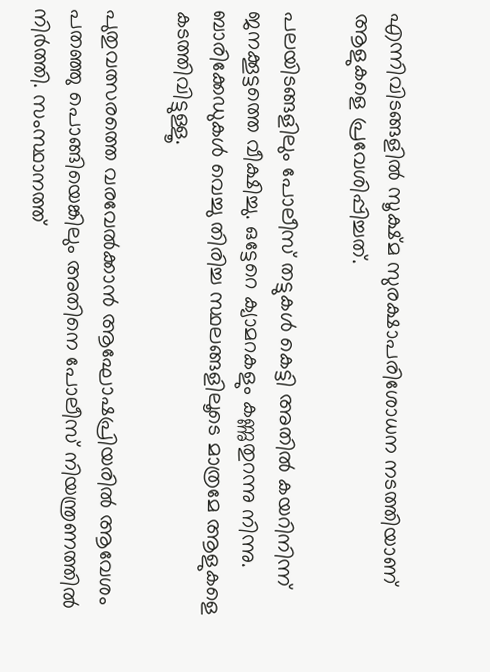എന്നിവിടങ്ങളിൽ സൂക്ഷ്മ സുരക്ഷാപരിശോധന നടത്തിയാണ് ആളുകളെ പ്രവേശിപ്പിച്ചത്.

പലയിടങ്ങളിലും പോലീസ് തട്ടുകൾ കെട്ടി അതിൽ കയറിനിന്ന് ജനക്കൂട്ടത്തെ വീക്ഷിച്ചു. ഒട്ടേറെ ക്യാമറകളും കണ്ണുതുറന്നു നിന്നു. ബാരിക്കേഡുകൾ വെച്ചു തിരിച്ച സ്ഥലങ്ങളിലൂടെ മാത്രമേ ആളുകളെ കടത്തിവിട്ടുള്ളൂ.

പുതുവത്സരത്തെ വരവേൽക്കാൻ ആഘോഷപ്രിയരിൽ ആവേശം പതഞ്ഞു പൊങ്ങിയെങ്കിലും അതിനെ പോലീസ് നിയന്ത്രണത്തിൽ നിർത്തി. സംസ്ഥാനത്ത്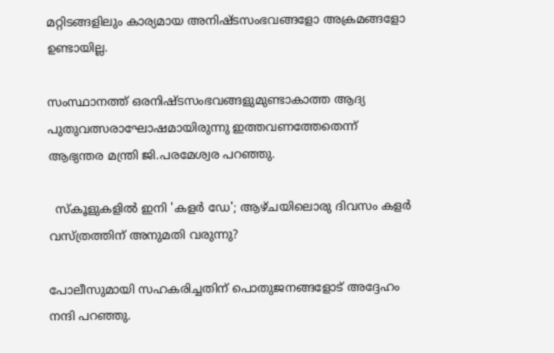മറ്റിടങ്ങളിലും കാര്യമായ അനിഷ്ടസംഭവങ്ങളോ അക്രമങ്ങളോ ഉണ്ടായില്ല.

സംസ്ഥാനത്ത് ഒരനിഷ്ടസംഭവങ്ങളുമുണ്ടാകാത്ത ആദ്യ പുതുവത്സരാഘോഷമായിരുന്നു ഇത്തവണത്തേതെന്ന് ആഭ്യന്തര മന്ത്രി ജി.പരമേശ്വര പറഞ്ഞു.

  സ്‌കൂളുകളിൽ ഇനി 'കളർ ഡേ'; ആഴ്ചയിലൊരു ദിവസം കളർ വസ്ത്രത്തിന് അനുമതി വരുന്നു?

പോലീസുമായി സഹകരിച്ചതിന് പൊതുജനങ്ങളോട് അദ്ദേഹം നന്ദി പറഞ്ഞു.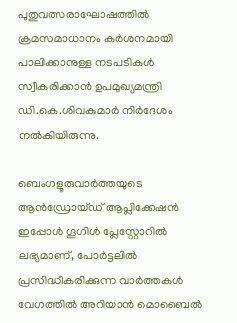പുതുവത്സരാഘോഷത്തിൽ ക്രമസമാധാനം കർശനമായി പാലിക്കാനുള്ള നടപടികൾ സ്വീകരിക്കാൻ ഉപമുഖ്യമന്ത്രി ഡി.കെ.ശിവകുമാർ നിർദേശം നൽകിയിരുന്നു.

ബെംഗളൂരുവാർത്തയുടെ ആൻഡ്രോയ്ഡ് ആപ്ലിക്കേഷൻ ഇപ്പോൾ ഗൂഗിൾ പ്ലേസ്റ്റോറിൽ ലഭ്യമാണ്, പോർട്ടലിൽ പ്രസിദ്ധീകരിക്കുന്ന വാർത്തകൾ വേഗത്തിൽ അറിയാൻ മൊബൈൽ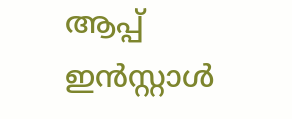ആപ്പ് ഇൻസ്റ്റാൾ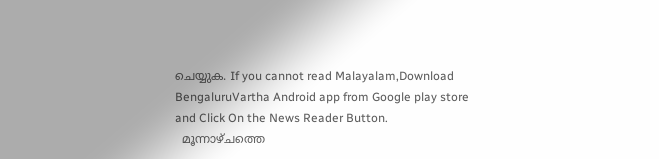ചെയ്യുക. If you cannot read Malayalam,Download BengaluruVartha Android app from Google play store and Click On the News Reader Button.
  മൂന്നാഴ്ചത്തെ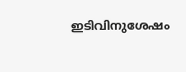ഇടിവിനുശേഷം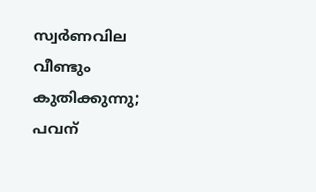സ്വര്‍ണവില വീണ്ടും കുതിക്കുന്നു; പവന്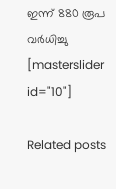ഇന്ന് 880 രൂപ വർധിച്ചു
[masterslider id="10"]

Related posts